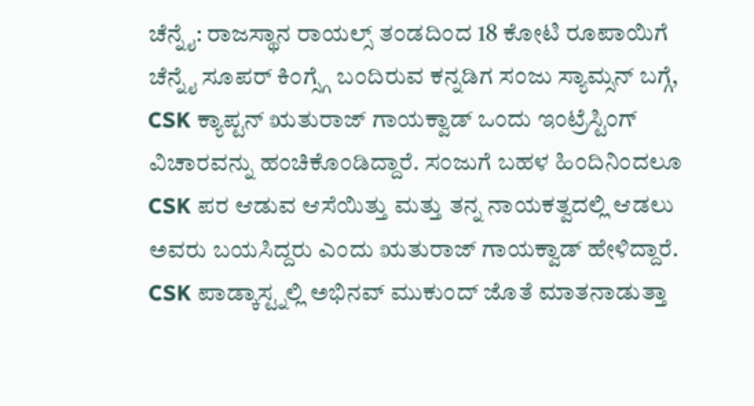ಚೆನ್ನೈ: ರಾಜಸ್ಥಾನ ರಾಯಲ್ಸ್ ತಂಡದಿಂದ 18 ಕೋಟಿ ರೂಪಾಯಿಗೆ ಚೆನ್ನೈ ಸೂಪರ್ ಕಿಂಗ್ಸ್ಗೆ ಬಂದಿರುವ ಕನ್ನಡಿಗ ಸಂಜು ಸ್ಯಾಮ್ಸನ್ ಬಗ್ಗೆ, CSK ಕ್ಯಾಪ್ಟನ್ ಋತುರಾಜ್ ಗಾಯಕ್ವಾಡ್ ಒಂದು ಇಂಟ್ರೆಸ್ಟಿಂಗ್ ವಿಚಾರವನ್ನು ಹಂಚಿಕೊಂಡಿದ್ದಾರೆ. ಸಂಜುಗೆ ಬಹಳ ಹಿಂದಿನಿಂದಲೂ CSK ಪರ ಆಡುವ ಆಸೆಯಿತ್ತು ಮತ್ತು ತನ್ನ ನಾಯಕತ್ವದಲ್ಲಿ ಆಡಲು ಅವರು ಬಯಸಿದ್ದರು ಎಂದು ಋತುರಾಜ್ ಗಾಯಕ್ವಾಡ್ ಹೇಳಿದ್ದಾರೆ. CSK ಪಾಡ್ಕಾಸ್ಟ್ನಲ್ಲಿ ಅಭಿನವ್ ಮುಕುಂದ್ ಜೊತೆ ಮಾತನಾಡುತ್ತಾ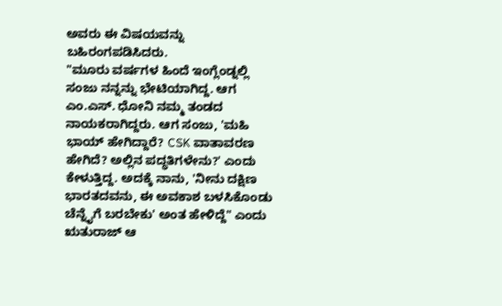ಅವರು ಈ ವಿಷಯವನ್ನು ಬಹಿರಂಗಪಡಿಸಿದರು.
"ಮೂರು ವರ್ಷಗಳ ಹಿಂದೆ ಇಂಗ್ಲೆಂಡ್ನಲ್ಲಿ ಸಂಜು ನನ್ನನ್ನು ಭೇಟಿಯಾಗಿದ್ದ. ಆಗ ಎಂ.ಎಸ್. ಧೋನಿ ನಮ್ಮ ತಂಡದ ನಾಯಕರಾಗಿದ್ದರು. ಆಗ ಸಂಜು, 'ಮಹಿ ಭಾಯ್ ಹೇಗಿದ್ದಾರೆ? CSK ವಾತಾವರಣ ಹೇಗಿದೆ? ಅಲ್ಲಿನ ಪದ್ಧತಿಗಳೇನು?' ಎಂದು ಕೇಳುತ್ತಿದ್ದ. ಅದಕ್ಕೆ ನಾನು, 'ನೀನು ದಕ್ಷಿಣ ಭಾರತದವನು, ಈ ಅವಕಾಶ ಬಳಸಿಕೊಂಡು ಚೆನ್ನೈಗೆ ಬರಬೇಕು' ಅಂತ ಹೇಳಿದ್ದೆ" ಎಂದು ಋತುರಾಜ್ ಆ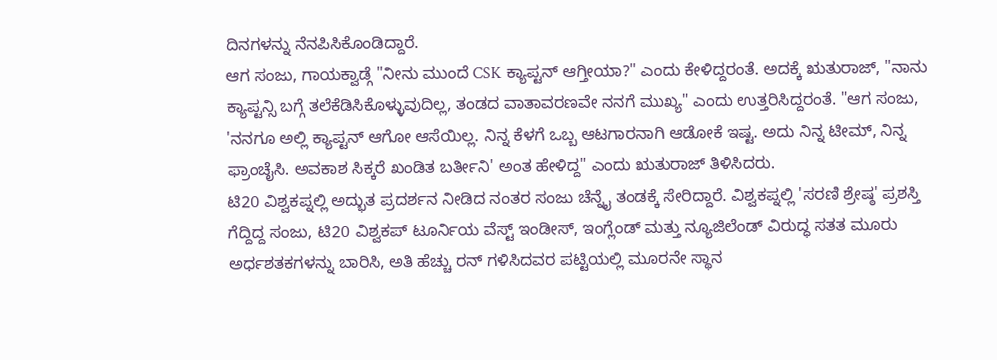ದಿನಗಳನ್ನು ನೆನಪಿಸಿಕೊಂಡಿದ್ದಾರೆ.
ಆಗ ಸಂಜು, ಗಾಯಕ್ವಾಡ್ಗೆ "ನೀನು ಮುಂದೆ CSK ಕ್ಯಾಪ್ಟನ್ ಆಗ್ತೀಯಾ?" ಎಂದು ಕೇಳಿದ್ದರಂತೆ. ಅದಕ್ಕೆ ಋತುರಾಜ್, "ನಾನು ಕ್ಯಾಪ್ಟನ್ಸಿ ಬಗ್ಗೆ ತಲೆಕೆಡಿಸಿಕೊಳ್ಳುವುದಿಲ್ಲ, ತಂಡದ ವಾತಾವರಣವೇ ನನಗೆ ಮುಖ್ಯ" ಎಂದು ಉತ್ತರಿಸಿದ್ದರಂತೆ. "ಆಗ ಸಂಜು, 'ನನಗೂ ಅಲ್ಲಿ ಕ್ಯಾಪ್ಟನ್ ಆಗೋ ಆಸೆಯಿಲ್ಲ. ನಿನ್ನ ಕೆಳಗೆ ಒಬ್ಬ ಆಟಗಾರನಾಗಿ ಆಡೋಕೆ ಇಷ್ಟ. ಅದು ನಿನ್ನ ಟೀಮ್, ನಿನ್ನ ಫ್ರಾಂಚೈಸಿ. ಅವಕಾಶ ಸಿಕ್ಕರೆ ಖಂಡಿತ ಬರ್ತೀನಿ' ಅಂತ ಹೇಳಿದ್ದ" ಎಂದು ಋತುರಾಜ್ ತಿಳಿಸಿದರು.
ಟಿ20 ವಿಶ್ವಕಪ್ನಲ್ಲಿ ಅದ್ಭುತ ಪ್ರದರ್ಶನ ನೀಡಿದ ನಂತರ ಸಂಜು ಚೆನ್ನೈ ತಂಡಕ್ಕೆ ಸೇರಿದ್ದಾರೆ. ವಿಶ್ವಕಪ್ನಲ್ಲಿ 'ಸರಣಿ ಶ್ರೇಷ್ಠ' ಪ್ರಶಸ್ತಿ ಗೆದ್ದಿದ್ದ ಸಂಜು, ಟಿ20 ವಿಶ್ವಕಪ್ ಟೂರ್ನಿಯ ವೆಸ್ಟ್ ಇಂಡೀಸ್, ಇಂಗ್ಲೆಂಡ್ ಮತ್ತು ನ್ಯೂಜಿಲೆಂಡ್ ವಿರುದ್ಧ ಸತತ ಮೂರು ಅರ್ಧಶತಕಗಳನ್ನು ಬಾರಿಸಿ, ಅತಿ ಹೆಚ್ಚು ರನ್ ಗಳಿಸಿದವರ ಪಟ್ಟಿಯಲ್ಲಿ ಮೂರನೇ ಸ್ಥಾನ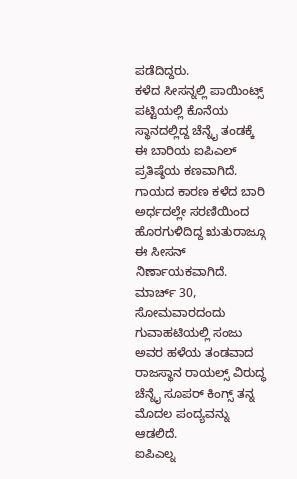ಪಡೆದಿದ್ದರು.
ಕಳೆದ ಸೀಸನ್ನಲ್ಲಿ ಪಾಯಿಂಟ್ಸ್ ಪಟ್ಟಿಯಲ್ಲಿ ಕೊನೆಯ ಸ್ಥಾನದಲ್ಲಿದ್ದ ಚೆನ್ನೈ ತಂಡಕ್ಕೆ ಈ ಬಾರಿಯ ಐಪಿಎಲ್ ಪ್ರತಿಷ್ಠೆಯ ಕಣವಾಗಿದೆ. ಗಾಯದ ಕಾರಣ ಕಳೆದ ಬಾರಿ ಅರ್ಧದಲ್ಲೇ ಸರಣಿಯಿಂದ ಹೊರಗುಳಿದಿದ್ದ ಋತುರಾಜ್ಗೂ ಈ ಸೀಸನ್ ನಿರ್ಣಾಯಕವಾಗಿದೆ. ಮಾರ್ಚ್ 30, ಸೋಮವಾರದಂದು ಗುವಾಹಟಿಯಲ್ಲಿ ಸಂಜು ಅವರ ಹಳೆಯ ತಂಡವಾದ ರಾಜಸ್ಥಾನ ರಾಯಲ್ಸ್ ವಿರುದ್ಧ ಚೆನ್ನೈ ಸೂಪರ್ ಕಿಂಗ್ಸ್ ತನ್ನ ಮೊದಲ ಪಂದ್ಯವನ್ನು ಆಡಲಿದೆ.
ಐಪಿಎಲ್ನ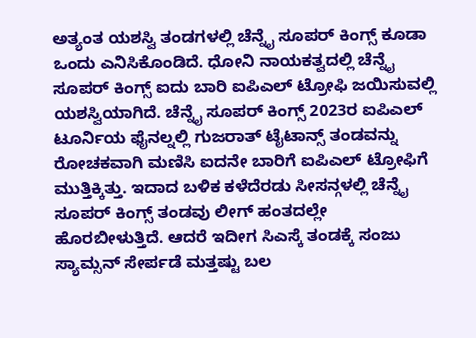ಅತ್ಯಂತ ಯಶಸ್ವಿ ತಂಡಗಳಲ್ಲಿ ಚೆನ್ನೈ ಸೂಪರ್ ಕಿಂಗ್ಸ್ ಕೂಡಾ ಒಂದು ಎನಿಸಿಕೊಂಡಿದೆ. ಧೋನಿ ನಾಯಕತ್ವದಲ್ಲಿ ಚೆನ್ನೈ ಸೂಪರ್ ಕಿಂಗ್ಸ್ ಐದು ಬಾರಿ ಐಪಿಎಲ್ ಟ್ರೋಫಿ ಜಯಿಸುವಲ್ಲಿ ಯಶಸ್ವಿಯಾಗಿದೆ. ಚೆನ್ನೈ ಸೂಪರ್ ಕಿಂಗ್ಸ್ 2023ರ ಐಪಿಎಲ್ ಟೂರ್ನಿಯ ಫೈನಲ್ನಲ್ಲಿ ಗುಜರಾತ್ ಟೈಟಾನ್ಸ್ ತಂಡವನ್ನು ರೋಚಕವಾಗಿ ಮಣಿಸಿ ಐದನೇ ಬಾರಿಗೆ ಐಪಿಎಲ್ ಟ್ರೋಫಿಗೆ ಮುತ್ತಿಕ್ಕಿತ್ತು. ಇದಾದ ಬಳಿಕ ಕಳೆದೆರಡು ಸೀಸನ್ಗಳಲ್ಲಿ ಚೆನ್ನೈ ಸೂಪರ್ ಕಿಂಗ್ಸ್ ತಂಡವು ಲೀಗ್ ಹಂತದಲ್ಲೇ ಹೊರಬೀಳುತ್ತಿದೆ. ಆದರೆ ಇದೀಗ ಸಿಎಸ್ಕೆ ತಂಡಕ್ಕೆ ಸಂಜು ಸ್ಯಾಮ್ಸನ್ ಸೇರ್ಪಡೆ ಮತ್ತಷ್ಟು ಬಲ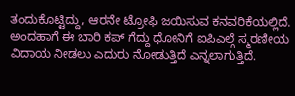ತಂದುಕೊಟ್ಟಿದ್ದು, ಆರನೇ ಟ್ರೋಫಿ ಜಯಿಸುವ ಕನವರಿಕೆಯಲ್ಲಿದೆ. ಅಂದಹಾಗೆ ಈ ಬಾರಿ ಕಪ್ ಗೆದ್ದು ಧೋನಿಗೆ ಐಪಿಎಲ್ಗೆ ಸ್ಮರಣೀಯ ವಿದಾಯ ನೀಡಲು ಎದುರು ನೋಡುತ್ತಿದೆ ಎನ್ನಲಾಗುತ್ತಿದೆ.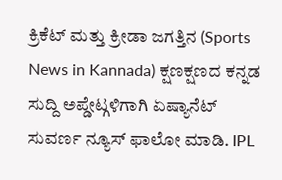ಕ್ರಿಕೆಟ್ ಮತ್ತು ಕ್ರೀಡಾ ಜಗತ್ತಿನ (Sports News in Kannada) ಕ್ಷಣಕ್ಷಣದ ಕನ್ನಡ ಸುದ್ದಿ ಅಪ್ಡೇಟ್ಗಳಿಗಾಗಿ ಏಷ್ಯಾನೆಟ್ ಸುವರ್ಣ ನ್ಯೂಸ್ ಫಾಲೋ ಮಾಡಿ. IPL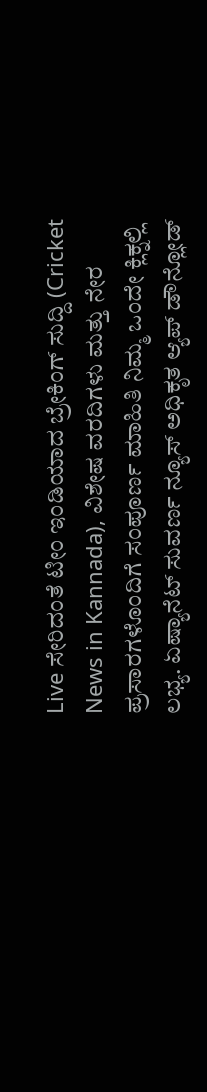Live ಸೇರಿದಂತೆ ಟೀಂ ಇಂಡಿಯಾದ ಬ್ರೇಕಿಂಗ್ ಸುದ್ದಿ (Cricket News in Kannada), ವಿಶೇಷ ವರದಿಗಳು ಮತ್ತು ನೇರ ಪ್ರಸಾರಗಳೊಂದಿಗೆ ಸಂಪೂರ್ಣ ಮಾಹಿತಿ ನಿಮ್ಮ ಒಂದೇ ಕ್ಲಿಕ್ನಲ್ಲಿ ಲಭ್ಯ. ಏಷ್ಯಾನೆಟ್ ಸುವರ್ಣ ನ್ಯೂಸ್ ಅಧಿಕೃತ ಆ್ಯಪ್ ಡೌನ್ಲೋಡ್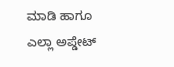ಮಾಡಿ ಹಾಗೂ ಎಲ್ಲಾ ಅಪ್ಡೇಟ್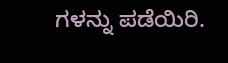ಗಳನ್ನು ಪಡೆಯಿರಿ.